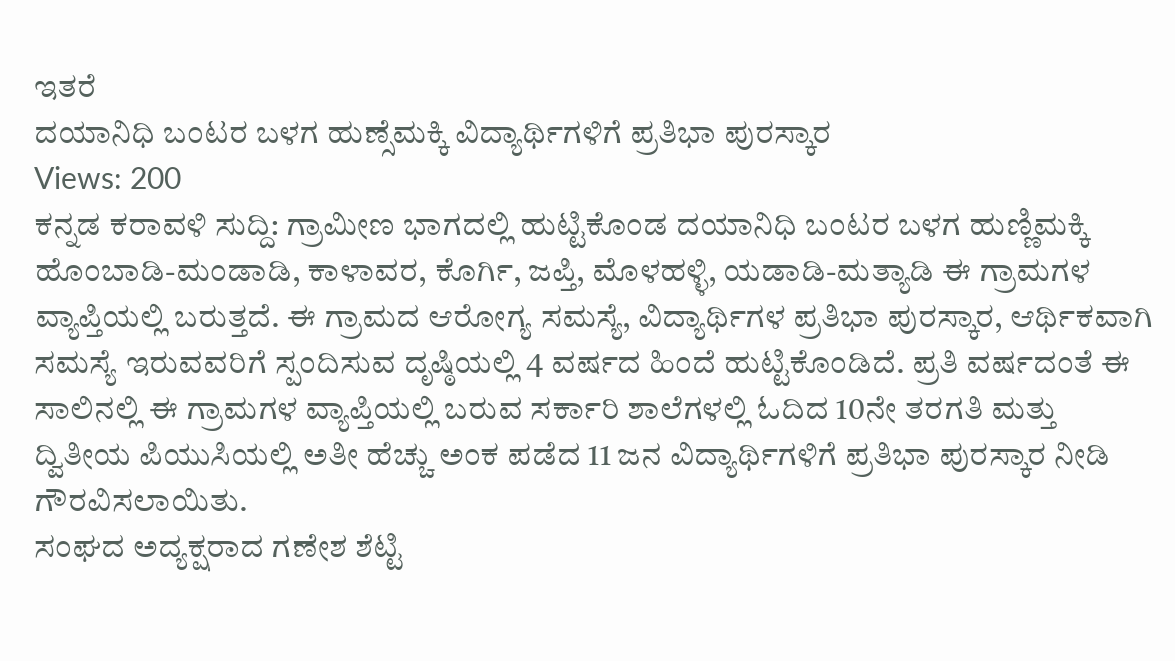ಇತರೆ
ದಯಾನಿಧಿ ಬಂಟರ ಬಳಗ ಹುಣ್ಸೆಮಕ್ಕಿ ವಿದ್ಯಾರ್ಥಿಗಳಿಗೆ ಪ್ರತಿಭಾ ಪುರಸ್ಕಾರ
Views: 200
ಕನ್ನಡ ಕರಾವಳಿ ಸುದ್ದಿ: ಗ್ರಾಮೀಣ ಭಾಗದಲ್ಲಿ ಹುಟ್ಟಿಕೊಂಡ ದಯಾನಿಧಿ ಬಂಟರ ಬಳಗ ಹುಣ್ಣಿಮಕ್ಕಿ ಹೊಂಬಾಡಿ-ಮಂಡಾಡಿ, ಕಾಳಾವರ, ಕೊರ್ಗಿ, ಜಪ್ತಿ, ಮೊಳಹಳ್ಳಿ, ಯಡಾಡಿ-ಮತ್ಯಾಡಿ ಈ ಗ್ರಾಮಗಳ ವ್ಯಾಪ್ತಿಯಲ್ಲಿ ಬರುತ್ತದೆ. ಈ ಗ್ರಾಮದ ಆರೋಗ್ಯ ಸಮಸ್ಯೆ, ವಿದ್ಯಾರ್ಥಿಗಳ ಪ್ರತಿಭಾ ಪುರಸ್ಕಾರ, ಆರ್ಥಿಕವಾಗಿ ಸಮಸ್ಯೆ ಇರುವವರಿಗೆ ಸ್ಪಂದಿಸುವ ದೃಷ್ಠಿಯಲ್ಲಿ 4 ವರ್ಷದ ಹಿಂದೆ ಹುಟ್ಟಿಕೊಂಡಿದೆ. ಪ್ರತಿ ವರ್ಷದಂತೆ ಈ ಸಾಲಿನಲ್ಲಿ ಈ ಗ್ರಾಮಗಳ ವ್ಯಾಪ್ತಿಯಲ್ಲಿ ಬರುವ ಸರ್ಕಾರಿ ಶಾಲೆಗಳಲ್ಲಿ ಓದಿದ 10ನೇ ತರಗತಿ ಮತ್ತು ದ್ವಿತೀಯ ಪಿಯುಸಿಯಲ್ಲಿ ಅತೀ ಹೆಚ್ಚು ಅಂಕ ಪಡೆದ 11 ಜನ ವಿದ್ಯಾರ್ಥಿಗಳಿಗೆ ಪ್ರತಿಭಾ ಪುರಸ್ಕಾರ ನೀಡಿ ಗೌರವಿಸಲಾಯಿತು.
ಸಂಘದ ಅದ್ಯಕ್ಷರಾದ ಗಣೇಶ ಶೆಟ್ಟಿ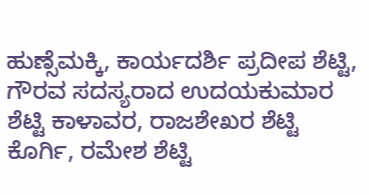ಹುಣ್ಸೆಮಕ್ಕಿ, ಕಾರ್ಯದರ್ಶಿ ಪ್ರದೀಪ ಶೆಟ್ಟಿ, ಗೌರವ ಸದಸ್ಯರಾದ ಉದಯಕುಮಾರ ಶೆಟ್ಟಿ ಕಾಳಾವರ, ರಾಜಶೇಖರ ಶೆಟ್ಟಿ ಕೊರ್ಗಿ, ರಮೇಶ ಶೆಟ್ಟಿ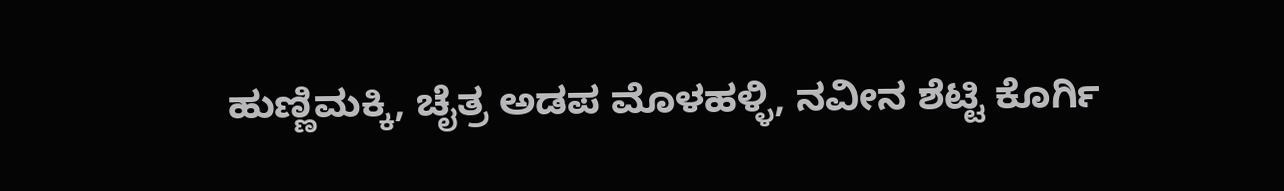ಹುಣ್ಣಿಮಕ್ಕಿ, ಚೈತ್ರ ಅಡಪ ಮೊಳಹಳ್ಳಿ, ನವೀನ ಶೆಟ್ಟಿ ಕೊರ್ಗಿ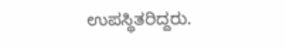ಉಪಸ್ಥಿತರಿದ್ದರು.